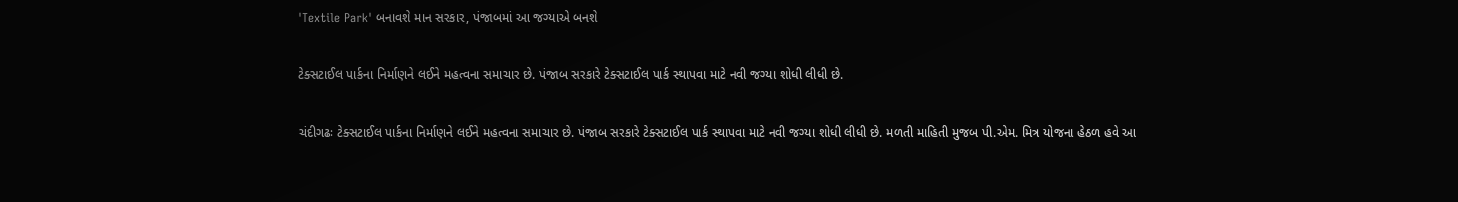'Textile Park' બનાવશે માન સરકાર, પંજાબમાં આ જગ્યાએ બનશે

ટેક્સટાઈલ પાર્કના નિર્માણને લઈને મહત્વના સમાચાર છે. પંજાબ સરકારે ટેક્સટાઈલ પાર્ક સ્થાપવા માટે નવી જગ્યા શોધી લીધી છે.

ચંદીગઢઃ ટેક્સટાઈલ પાર્કના નિર્માણને લઈને મહત્વના સમાચાર છે. પંજાબ સરકારે ટેક્સટાઈલ પાર્ક સ્થાપવા માટે નવી જગ્યા શોધી લીધી છે. મળતી માહિતી મુજબ પી.એમ. મિત્ર યોજના હેઠળ હવે આ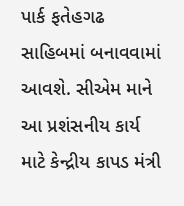પાર્ક ફતેહગઢ સાહિબમાં બનાવવામાં આવશે. સીએમ માને આ પ્રશંસનીય કાર્ય માટે કેન્દ્રીય કાપડ મંત્રી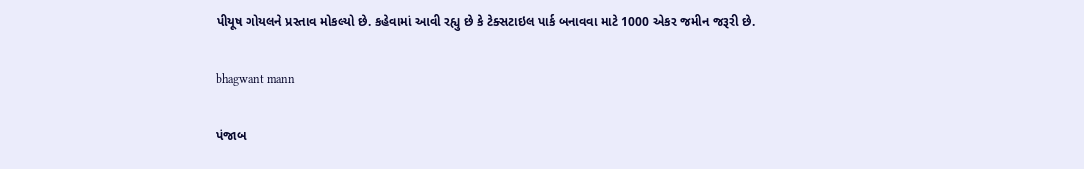પીયૂષ ગોયલને પ્રસ્તાવ મોકલ્યો છે. કહેવામાં આવી રહ્યુ છે કે ટેક્સટાઇલ પાર્ક બનાવવા માટે 1000 એકર જમીન જરૂરી છે.

bhagwant mann

પંજાબ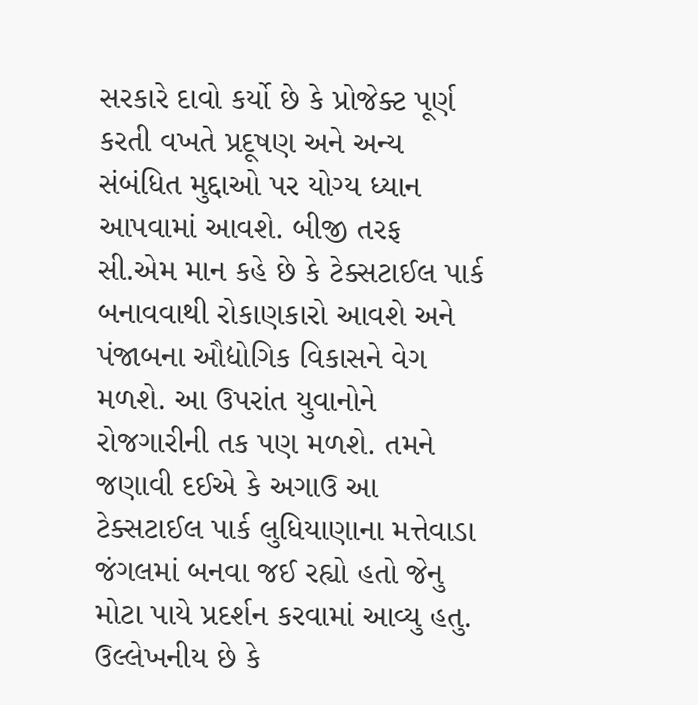સરકારે દાવો કર્યો છે કે પ્રોજેક્ટ પૂર્ણ કરતી વખતે પ્રદૂષણ અને અન્ય સંબંધિત મુદ્દાઓ પર યોગ્ય ધ્યાન આપવામાં આવશે. બીજી તરફ સી.એમ માન કહે છે કે ટેક્સટાઈલ પાર્ક બનાવવાથી રોકાણકારો આવશે અને પંજાબના ઔદ્યોગિક વિકાસને વેગ મળશે. આ ઉપરાંત યુવાનોને રોજગારીની તક પણ મળશે. તમને જણાવી દઈએ કે અગાઉ આ ટેક્સટાઈલ પાર્ક લુધિયાણાના મત્તેવાડા જંગલમાં બનવા જઈ રહ્યો હતો જેનુ મોટા પાયે પ્રદર્શન કરવામાં આવ્યુ હતુ. ઉલ્લેખનીય છે કે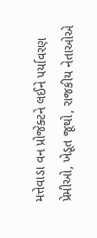મત્તેવાડા વન પ્રોજેક્ટને લઈને પર્યાવરણ પ્રેમીઓ, ખેડૂત જૂથો, રાજકીય નેતાઓએ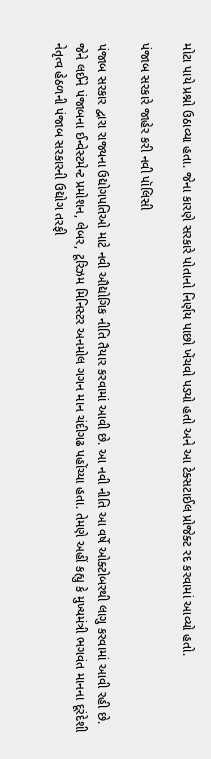મોટા પાયે પ્રશ્નો ઉઠાવ્યા હતા. જેના કારણે સરકારે પોતાનો નિર્ણય પાછો ખેંચવો પડ્યો હતો અને આ ટેક્સટાઈલ પ્રોજેક્ટ રદ કરવામાં આવ્યો હતો.

પંજાબ સરકારે જાહેર કરી નવી પૉલિસી

પંજાબ સરકાર દ્વારા રાજ્યના ઉદ્યોગપતિઓ માટે નવી ઔદ્યોગિક નીતિ તૈયાર કરવામાં આવી છે. આ નવી નીતિ આ વર્ષે ઓક્ટોબરથી લાગુ કરવામાં આવી રહી છે. જેને લઈને પંજાબના ઈન્વેસ્ટમેન્ટ પ્રમોશન, લેબર, ટૂરિઝમ મિનિસ્ટર અનમોલ ગગન માન ચંદીગઢ પહોંચ્યા હતા. તેમણે અહીં કહ્યુ કે મુખ્યમંત્રી ભગવંત માનના દૂરંદેશી નેતૃત્વ હેઠળની પંજાબ સરકારની ઉદ્યોગ તરફી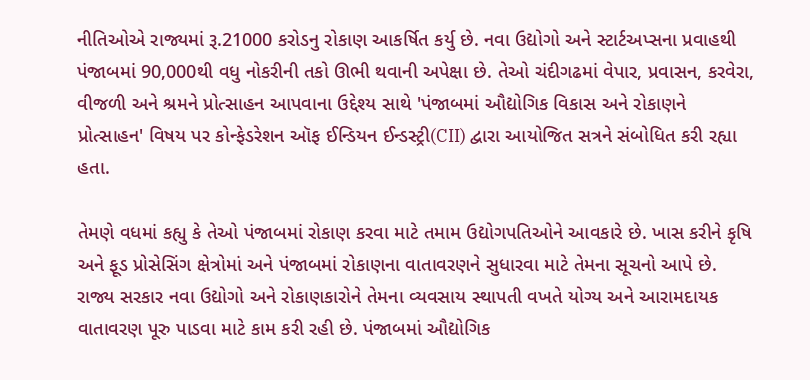નીતિઓએ રાજ્યમાં રૂ.21000 કરોડનુ રોકાણ આકર્ષિત કર્યુ છે. નવા ઉદ્યોગો અને સ્ટાર્ટઅપ્સના પ્રવાહથી પંજાબમાં 90,000થી વધુ નોકરીની તકો ઊભી થવાની અપેક્ષા છે. તેઓ ચંદીગઢમાં વેપાર, પ્રવાસન, કરવેરા, વીજળી અને શ્રમને પ્રોત્સાહન આપવાના ઉદ્દેશ્ય સાથે 'પંજાબમાં ઔદ્યોગિક વિકાસ અને રોકાણને પ્રોત્સાહન' વિષય પર કોન્ફેડરેશન ઑફ ઈન્ડિયન ઈન્ડસ્ટ્રી(CII) દ્વારા આયોજિત સત્રને સંબોધિત કરી રહ્યા હતા.

તેમણે વધમાં કહ્યુ કે તેઓ પંજાબમાં રોકાણ કરવા માટે તમામ ઉદ્યોગપતિઓને આવકારે છે. ખાસ કરીને કૃષિ અને ફૂડ પ્રોસેસિંગ ક્ષેત્રોમાં અને પંજાબમાં રોકાણના વાતાવરણને સુધારવા માટે તેમના સૂચનો આપે છે. રાજ્ય સરકાર નવા ઉદ્યોગો અને રોકાણકારોને તેમના વ્યવસાય સ્થાપતી વખતે યોગ્ય અને આરામદાયક વાતાવરણ પૂરુ પાડવા માટે કામ કરી રહી છે. પંજાબમાં ઔદ્યોગિક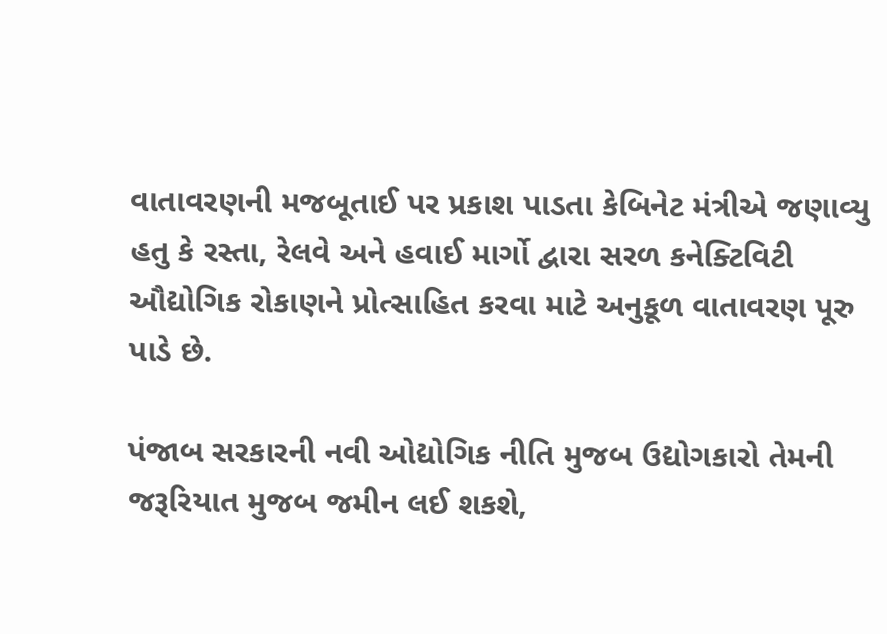વાતાવરણની મજબૂતાઈ પર પ્રકાશ પાડતા કેબિનેટ મંત્રીએ જણાવ્યુ હતુ કે રસ્તા, રેલવે અને હવાઈ માર્ગો દ્વારા સરળ કનેક્ટિવિટી ઔદ્યોગિક રોકાણને પ્રોત્સાહિત કરવા માટે અનુકૂળ વાતાવરણ પૂરુ પાડે છે.

પંજાબ સરકારની નવી ઓદ્યોગિક નીતિ મુજબ ઉદ્યોગકારો તેમની જરૂરિયાત મુજબ જમીન લઈ શકશે,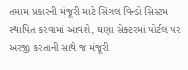તમામ પ્રકારની મંજૂરી માટે સિંગલ વિન્ડો સિસ્ટમ સ્થાપિત કરવામાં આવશે, ઘણા સેક્ટરમાં પોર્ટલ પર અરજી કરતાની સાથે જ મંજૂરી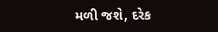મળી જશે, દરેક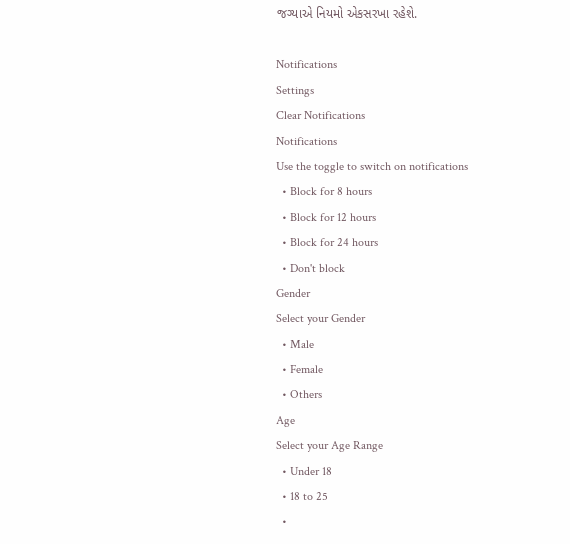જગ્યાએ નિયમો એકસરખા રહેશે.

Notifications
Settings
Clear Notifications
Notifications
Use the toggle to switch on notifications
  • Block for 8 hours
  • Block for 12 hours
  • Block for 24 hours
  • Don't block
Gender
Select your Gender
  • Male
  • Female
  • Others
Age
Select your Age Range
  • Under 18
  • 18 to 25
  •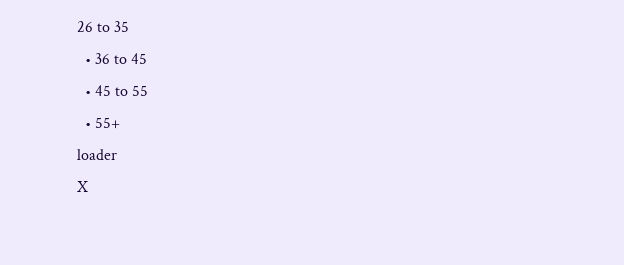26 to 35
  • 36 to 45
  • 45 to 55
  • 55+
loader
X